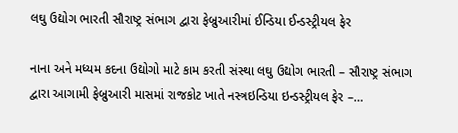લઘુ ઉદ્યોગ ભારતી સૌરાષ્ટ્ર સંભાગ દ્વારા ફેબ્રુઆરીમાં ઈન્ડિયા ઈન્ડસ્ટ્રીયલ ફેર

નાના અને મધ્યમ કદના ઉદ્યોગો માટે કામ કરતી સંસ્થા લઘુ ઉદ્યોગ ભારતી – સૌરાષ્ટ્ર સંભાગ દ્વારા આગામી ફેબ્રુઆરી માસમાં રાજકોટ ખાતે નસ્ત્રઇન્ડિયા ઇન્ડસ્ટ્રીયલ ફેર –…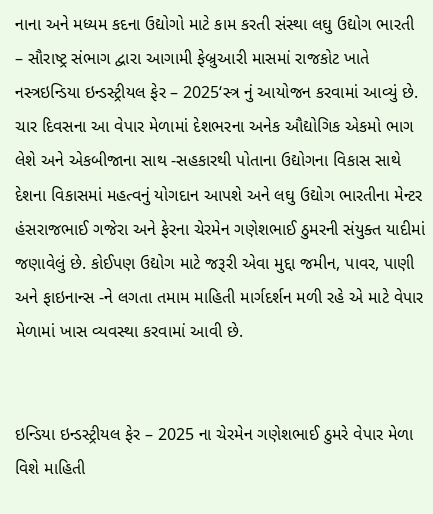નાના અને મધ્યમ કદના ઉદ્યોગો માટે કામ કરતી સંસ્થા લઘુ ઉદ્યોગ ભારતી – સૌરાષ્ટ્ર સંભાગ દ્વારા આગામી ફેબ્રુઆરી માસમાં રાજકોટ ખાતે નસ્ત્રઇન્ડિયા ઇન્ડસ્ટ્રીયલ ફેર – 2025‘સ્ત્ર નું આયોજન કરવામાં આવ્યું છે. ચાર દિવસના આ વેપાર મેળામાં દેશભરના અનેક ઔદ્યોગિક એકમો ભાગ લેશે અને એકબીજાના સાથ -સહકારથી પોતાના ઉદ્યોગના વિકાસ સાથે દેશના વિકાસમાં મહત્વનું યોગદાન આપશે અને લઘુ ઉદ્યોગ ભારતીના મેન્ટર હંસરાજભાઈ ગજેરા અને ફેરના ચેરમેન ગણેશભાઈ ઠુમરની સંયુક્ત યાદીમાં જણાવેલું છે. કોઈપણ ઉદ્યોગ માટે જરૂરી એવા મુદ્દા જમીન, પાવર, પાણી અને ફાઇનાન્સ -ને લગતા તમામ માહિતી માર્ગદર્શન મળી રહે એ માટે વેપાર મેળામાં ખાસ વ્યવસ્થા કરવામાં આવી છે.


ઇન્ડિયા ઇન્ડસ્ટ્રીયલ ફેર – 2025 ના ચેરમેન ગણેશભાઈ ઠુમરે વેપાર મેળા વિશે માહિતી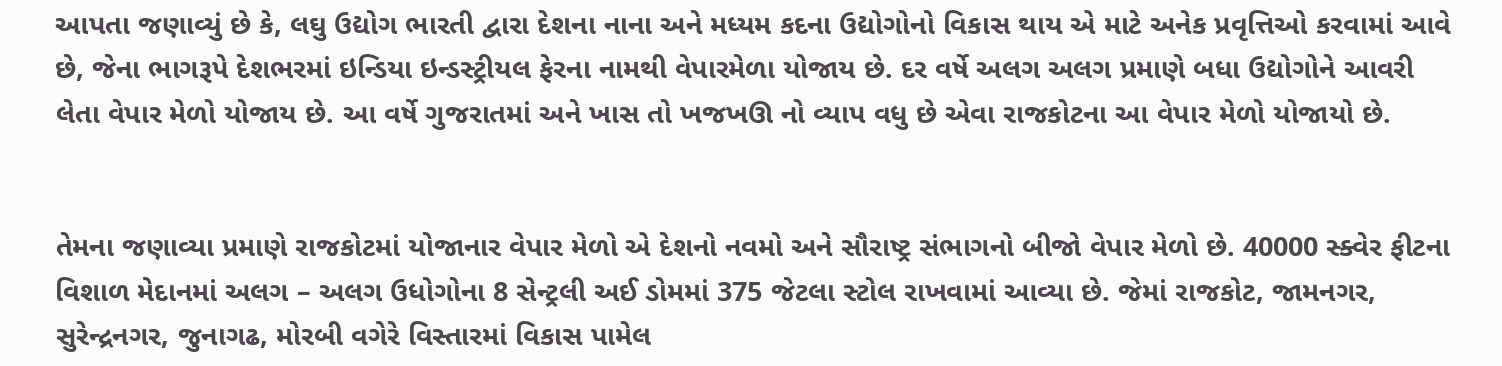આપતા જણાવ્યું છે કે, લઘુ ઉદ્યોગ ભારતી દ્વારા દેશના નાના અને મધ્યમ કદના ઉદ્યોગોનો વિકાસ થાય એ માટે અનેક પ્રવૃત્તિઓ કરવામાં આવે છે, જેના ભાગરૂપે દેશભરમાં ઇન્ડિયા ઇન્ડસ્ટ્રીયલ ફેરના નામથી વેપારમેળા યોજાય છે. દર વર્ષે અલગ અલગ પ્રમાણે બધા ઉદ્યોગોને આવરી લેતા વેપાર મેળો યોજાય છે. આ વર્ષે ગુજરાતમાં અને ખાસ તો ખજખઊ નો વ્યાપ વધુ છે એવા રાજકોટના આ વેપાર મેળો યોજાયો છે.


તેમના જણાવ્યા પ્રમાણે રાજકોટમાં યોજાનાર વેપાર મેળો એ દેશનો નવમો અને સૌરાષ્ટ્ર સંભાગનો બીજો વેપાર મેળો છે. 40000 સ્ક્વેર ફીટના વિશાળ મેદાનમાં અલગ – અલગ ઉધોગોના 8 સેન્ટ્રલી અઈ ડોમમાં 375 જેટલા સ્ટોલ રાખવામાં આવ્યા છે. જેમાં રાજકોટ, જામનગર, સુરેન્દ્રનગર, જુનાગઢ, મોરબી વગેરે વિસ્તારમાં વિકાસ પામેલ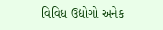વિવિધ ઉદ્યોગો અનેક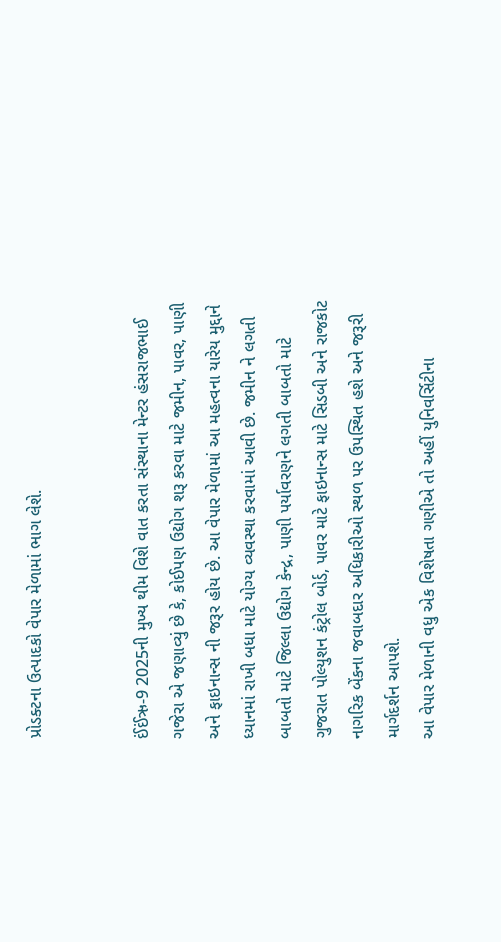પ્રોડક્ટના ઉત્પાદકો વેપાર મેળામાં ભાગ લેશે.


ઈંઈંઋ-9 2025ની મુખ્ય થીમ વિશે વાત કરતા સંસ્થાના મેન્ટર હંસરાજભાઈ ગજેરા એ જણાવ્યું છે કે, કોઈપણ ઉદ્યોગ શરૂ કરવા માટે જમીન, પાવર, પાણી અને ફાઇનાન્સ ની જરૂર હોય છે. આ વેપાર મેળામાં આ મહત્વના યારેય મુદ્દાને ધ્યાનમાં રાખી બધા માટે યોગ્ય વ્યવસ્થા કરવામાં આવી છે. જમીન ને લગતી બાબતો માટે જિલ્લા ઉદ્યોગ કેન્દ્ર, પાણી પર્યાવરણને લગતી બાબતો માટે ગુજરાત પોલ્યુશન કંટ્રોલ બોર્ડ, પાવર માટે ફાઇનાન્સ માટે સિડબી અને રાજકોટ નાગરિક બેંકના જવાબદાર અધિકારીઓ સ્થળ પર ઉપસ્થિત હશે અને જરૂરી માર્ગદર્શન આપશે.
આ વેપાર મેળાની વધુ એક વિશેષતા ગણીએ તો અહીં યુનિવર્સિટીના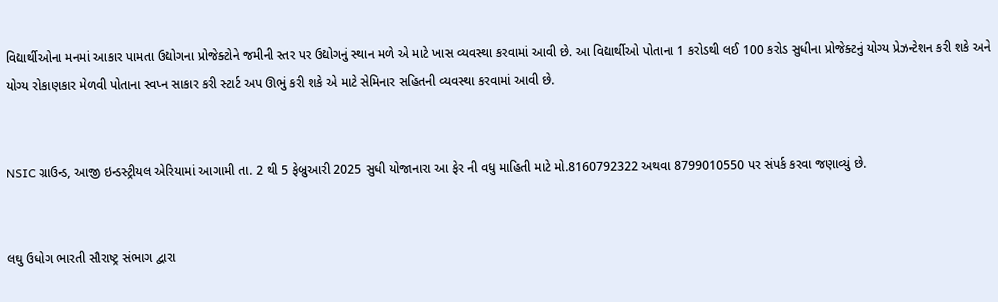વિદ્યાર્થીઓના મનમાં આકાર પામતા ઉદ્યોગના પ્રોજેક્ટોને જમીની સ્તર પર ઉદ્યોગનું સ્થાન મળે એ માટે ખાસ વ્યવસ્થા કરવામાં આવી છે. આ વિદ્યાર્થીઓ પોતાના 1 કરોડથી લઈ 100 કરોડ સુધીના પ્રોજેક્ટનું યોગ્ય પ્રેઝન્ટેશન કરી શકે અને યોગ્ય રોકાણકાર મેળવી પોતાના સ્વપ્ન સાકાર કરી સ્ટાર્ટ અપ ઊભું કરી શકે એ માટે સેમિનાર સહિતની વ્યવસ્થા કરવામાં આવી છે.


NSIC ગ્રાઉન્ડ, આજી ઇન્ડસ્ટ્રીયલ એરિયામાં આગામી તા. 2 થી 5 ફેબ્રુઆરી 2025 સુધી યોજાનારા આ ફેર ની વધુ માહિતી માટે મો.8160792322 અથવા 8799010550 પર સંપર્ક કરવા જણાવ્યું છે.


લઘુ ઉધોગ ભારતી સૌરાષ્ટ્ર સંભાગ દ્વારા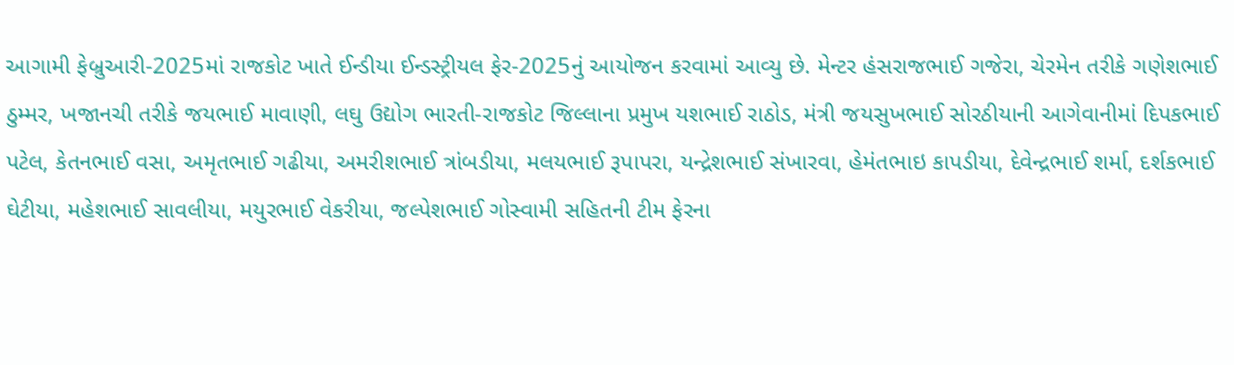આગામી ફેબ્રુઆરી-2025માં રાજકોટ ખાતે ઈન્ડીયા ઈન્ડસ્ટ્રીયલ ફેર-2025નું આયોજન કરવામાં આવ્યુ છે. મેન્ટર હંસરાજભાઈ ગજેરા, ચેરમેન તરીકે ગણેશભાઈ ઠુમ્મર, ખજાનચી તરીકે જયભાઈ માવાણી, લઘુ ઉદ્યોગ ભારતી-રાજકોટ જિલ્લાના પ્રમુખ યશભાઈ રાઠોડ, મંત્રી જયસુખભાઈ સોરઠીયાની આગેવાનીમાં દિપકભાઈ પટેલ, કેતનભાઈ વસા, અમૃતભાઈ ગઢીયા, અમરીશભાઈ ત્રાંબડીયા, મલયભાઈ રૂપાપરા, યન્દ્રેશભાઈ સંખારવા, હેમંતભાઇ કાપડીયા, દેવેન્દ્રભાઈ શર્મા, દર્શકભાઈ ઘેટીયા, મહેશભાઈ સાવલીયા, મયુરભાઈ વેકરીયા, જલ્પેશભાઈ ગોસ્વામી સહિતની ટીમ ફેરના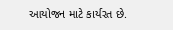આયોજન માટે કાર્યરત છે.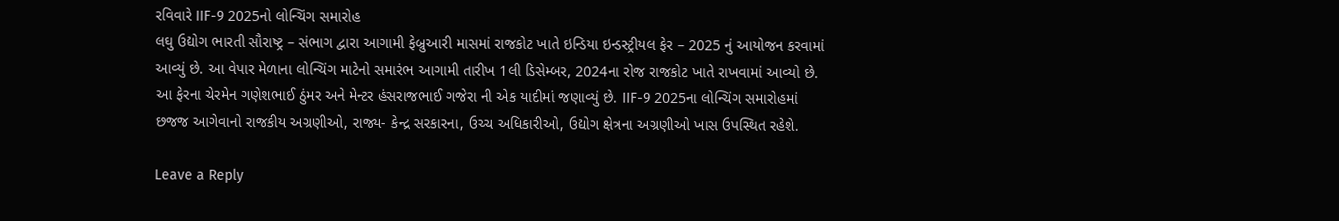રવિવારે IIF-9 2025નો લોન્ચિંગ સમારોહ
લઘુ ઉદ્યોગ ભારતી સૌરાષ્ટ્ર – સંભાગ દ્વારા આગામી ફેબ્રુઆરી માસમાં રાજકોટ ખાતે ઇન્ડિયા ઇન્ડસ્ટ્રીયલ ફેર – 2025 નું આયોજન કરવામાં આવ્યું છે. આ વેપાર મેળાના લોન્ચિંગ માટેનો સમારંભ આગામી તારીખ 1લી ડિસેમ્બર, 2024ના રોજ રાજકોટ ખાતે રાખવામાં આવ્યો છે. આ ફેરના ચેરમેન ગણેશભાઈ ઠુંમર અને મેન્ટર હંસરાજભાઈ ગજેરા ની એક યાદીમાં જણાવ્યું છે. IIF-9 2025ના લોન્ચિંગ સમારોહમાં છજજ આગેવાનો રાજકીય અગ્રણીઓ, રાજ્ય- કેન્દ્ર સરકારના, ઉચ્ચ અધિકારીઓ, ઉદ્યોગ ક્ષેત્રના અગ્રણીઓ ખાસ ઉપસ્થિત રહેશે.

Leave a Reply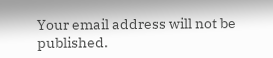Your email address will not be published.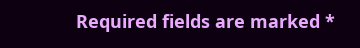Required fields are marked *